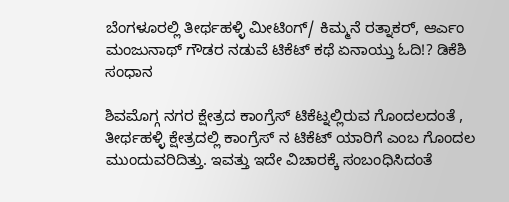ಬೆಂಗಳೂರಲ್ಲಿ ತೀರ್ಥಹಳ್ಳಿ ಮೀಟಿಂಗ್/ ಕಿಮ್ಮನೆ ರತ್ನಾಕರ್, ಆರ್ಎಂ ಮಂಜುನಾಥ್ ಗೌಡರ ನಡುವೆ ಟಿಕೆಟ್ ಕಥೆ ಏನಾಯ್ತು ಓದಿ!? ಡಿಕೆಶಿ ಸಂಧಾನ

ಶಿವಮೊಗ್ಗ ನಗರ ಕ್ಷೇತ್ರದ ಕಾಂಗ್ರೆಸ್ ಟಿಕೆಟ್ನಲ್ಲಿರುವ ಗೊಂದಲದಂತೆ , ತೀರ್ಥಹಳ್ಳಿ ಕ್ಷೇತ್ರದಲ್ಲಿ ಕಾಂಗ್ರೆಸ್ ನ ಟಿಕೆಟ್ ಯಾರಿಗೆ ಎಂಬ ಗೊಂದಲ ಮುಂದುವರಿದಿತ್ತು. ಇವತ್ತು ಇದೇ ವಿಚಾರಕ್ಕೆ ಸಂಬಂಧಿಸಿದಂತೆ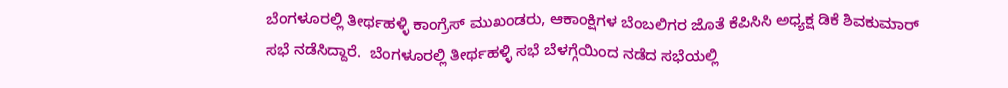ಬೆಂಗಳೂರಲ್ಲಿ ತೀರ್ಥಹಳ್ಳಿ ಕಾಂಗ್ರೆಸ್ ಮುಖಂಡರು, ಆಕಾಂಕ್ಷಿಗಳ ಬೆಂಬಲಿಗರ ಜೊತೆ ಕೆಪಿಸಿಸಿ ಅಧ್ಯಕ್ಷ ಡಿಕೆ ಶಿವಕುಮಾರ್ ಸಭೆ ನಡೆಸಿದ್ದಾರೆ.  ಬೆಂಗಳೂರಲ್ಲಿ ತೀರ್ಥಹಳ್ಳಿ ಸಭೆ ಬೆಳಗ್ಗೆಯಿಂದ ನಡೆದ ಸಭೆಯಲ್ಲಿ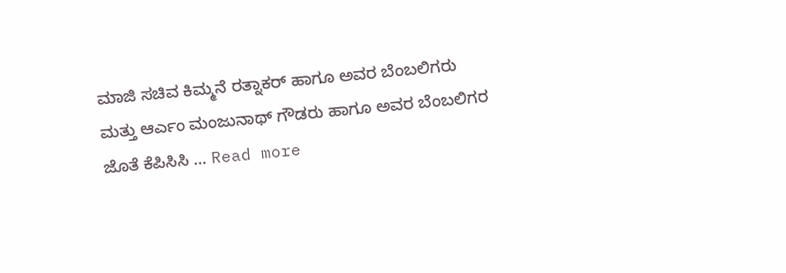ಮಾಜಿ ಸಚಿವ ಕಿಮ್ಮನೆ ರತ್ನಾಕರ್ ಹಾಗೂ ಅವರ ಬೆಂಬಲಿಗರು ಮತ್ತು ಆರ್ಎಂ ಮಂಜುನಾಥ್ ಗೌಡರು ಹಾಗೂ ಅವರ ಬೆಂಬಲಿಗರ ಜೊತೆ ಕೆಪಿಸಿಸಿ … Read more